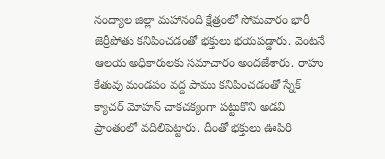నంద్యాల జిల్లా మహానంది క్షేత్రంలో సోమవారం భారీ జెర్రీపోతు కనిపించడంతో భక్తులు భయపడ్డారు. వెంటనే ఆలయ అధికారులకు సమాచారం అందజేశారు. రాహు కేతువు మండపం వద్ద పాము కనిపించడంతో స్నేక్ క్యాచర్ మోహన్ చాకచక్యంగా పట్టుకొని అడవి ప్రాంతంలో వదిలిపెట్టారు. దీంతో భక్తులు ఊపిరి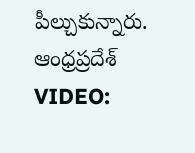పీల్చుకున్నారు.
ఆంధ్రప్రదేశ్
VIDEO: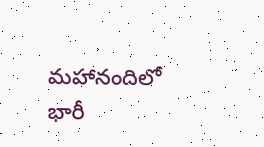మహానందిలో భారీ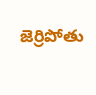జెర్రిపోతు